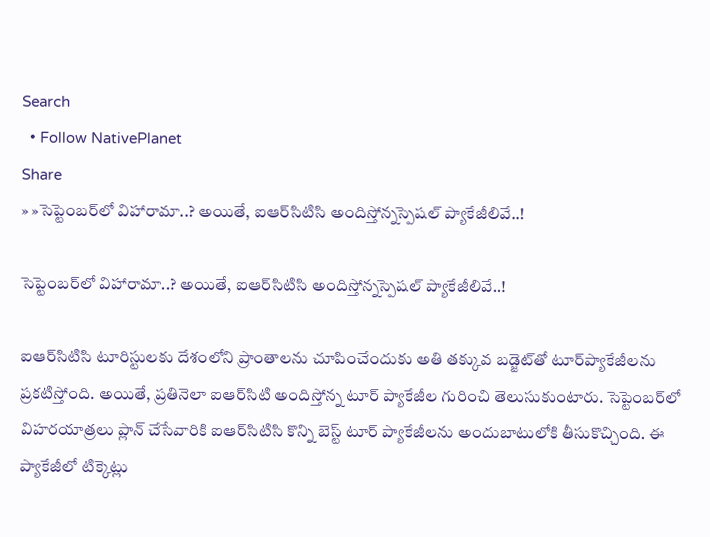Search
  • Follow NativePlanet
Share
» »సెప్టెంబ‌ర్‌లో విహారామా..? అయితే, ఐఆర్‌సిటిసి అందిస్తోన్నస్పెష‌ల్ ప్యాకేజీలివే..!

సెప్టెంబ‌ర్‌లో విహారామా..? అయితే, ఐఆర్‌సిటిసి అందిస్తోన్నస్పెష‌ల్ ప్యాకేజీలివే..!

ఐఆర్‌సిటిసి టూరిస్టుల‌కు దేశంలోని ప్రాంతాల‌ను చూపించేందుకు అతి త‌క్కువ బ‌డ్జెట్‌తో టూర్‌ప్యాకేజీల‌ను ప్ర‌క‌టిస్తోంది. అయితే, ప్ర‌తినెలా ఐఆర్‌సిటి అందిస్తోన్న టూర్ ప్యాకేజీల గురించి తెలుసుకుంటారు. సెప్టెంబ‌ర్‌లో విహ‌ర‌యాత్ర‌లు ప్లాన్ చేసేవారికి ఐఆర్‌సిటిసి కొన్ని బెస్ట్ టూర్ ప్యాకేజీల‌ను అందుబాటులోకి తీసుకొచ్చింది. ఈ ప్యాకేజీలో టిక్కెట్లు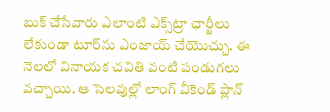బుక్ చేసేవారు ఎలాంటి ఎక్స్‌ట్రా ఛార్జీలు లేకుండా టూర్‌ను ఎంజాయ్ చేయొచ్చు. ఈ నెల‌లో వినాయ‌క చ‌వితి వంటి పండుగ‌లు వ‌చ్చాయి. ఆ సెల‌వుల్లో లాంగ్ వీకెండ్ ప్లాన్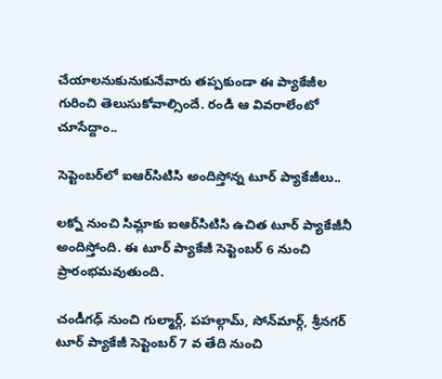చేయాల‌నుకునుకునేవారు త‌ప్ప‌కుండా ఈ ప్యాకేజీల గురించి తెలుసుకోవాల్సిందే. రండి ఆ వివ‌రాలేంటో చూసేద్దాం..

సెప్టెంబర్‌లో ఐఆర్‌సిటిసి అందిస్తోన్న టూర్ ప్యాకేజీలు..

లక్నో నుంచి సిమ్లాకు ఐఆర్‌సిటిసి ఉచిత టూర్ ప్యాకేజీనీ అందిస్తోంది. ఈ టూర్ ప్యాకేజీ సెప్టెంబర్ 6 నుంచి ప్రారంభమవుతుంది.

చండీగఢ్ నుంచి గుల్మార్గ్, పహల్గామ్, సోన్‌మార్గ్, శ్రీనగర్ టూర్ ప్యాకేజీ సెప్టెంబర్ 7 వ తేది నుంచి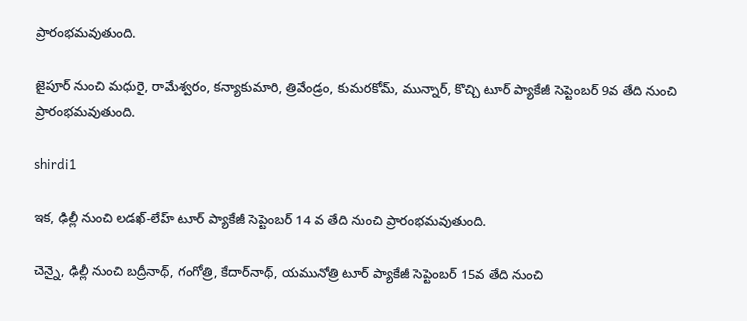ప్రారంభ‌మ‌వుతుంది.

జైపూర్ నుంచి మధురై, రామేశ్వరం, కన్యాకుమారి, త్రివేండ్రం, కుమరకోమ్, మున్నార్, కొచ్చి టూర్ ప్యాకేజీ సెప్టెంబర్ 9వ తేది నుంచి ప్రారంభ‌మ‌వుతుంది.

shirdi1

ఇక‌, ఢిల్లీ నుంచి లడఖ్-లేహ్ టూర్ ప్యాకేజీ సెప్టెంబర్ 14 వ తేది నుంచి ప్రారంభ‌మ‌వుతుంది.

చెన్నై, ఢిల్లీ నుంచి బద్రీనాథ్, గంగోత్రి, కేదార్‌నాథ్, యమునోత్రి టూర్ ప్యాకేజీ సెప్టెంబర్ 15వ తేది నుంచి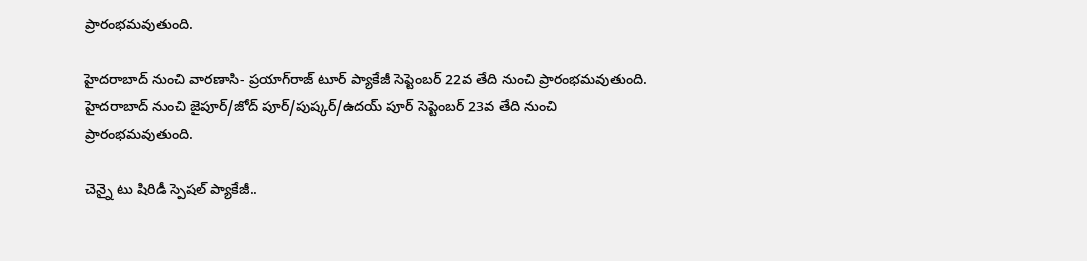ప్రారంభ‌మ‌వుతుంది.

హైదరాబాద్ నుంచి వారణాసి- ప్రయాగ్‌రాజ్ టూర్ ప్యాకేజీ సెప్టెంబర్ 22వ తేది నుంచి ప్రారంభ‌మవుతుంది.
హైదరాబాద్ నుంచి జైపూర్/జోద్ పూర్/పుష్కర్/ఉదయ్ పూర్ సెప్టెంబర్ 23వ తేది నుంచి ప్రారంభ‌మ‌వుతుంది.

చెన్నై టు షిరిడీ స్పెష‌ల్ ప్యాకేజీ..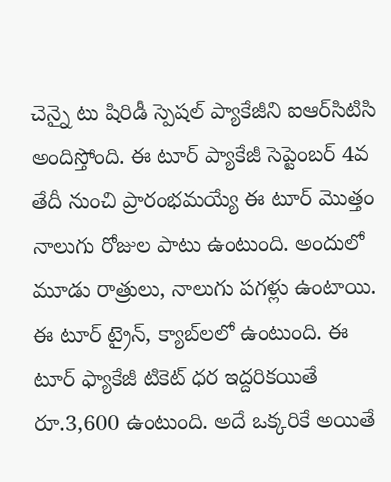చెన్నై టు షిరిడీ స్పెష‌ల్ ప్యాకేజీని ఐఆర్‌సిటిసి అందిస్తోంది. ఈ టూర్ ప్యాకేజీ సెప్టెంబర్ 4వ తేదీ నుంచి ప్రారంభమయ్యే ఈ టూర్‌ మొత్తం నాలుగు రోజుల పాటు ఉంటుంది. అందులో మూడు రాత్రులు, నాలుగు ప‌గ‌ళ్లు ఉంటాయి. ఈ టూర్ ట్రైన్, క్యాబ్‌లలో ఉంటుంది. ఈ టూర్ ఫ్యాకేజీ టికెట్ ధర ఇద్దరికయితే రూ.3,600 ఉంటుంది. అదే ఒక్కరికే అయితే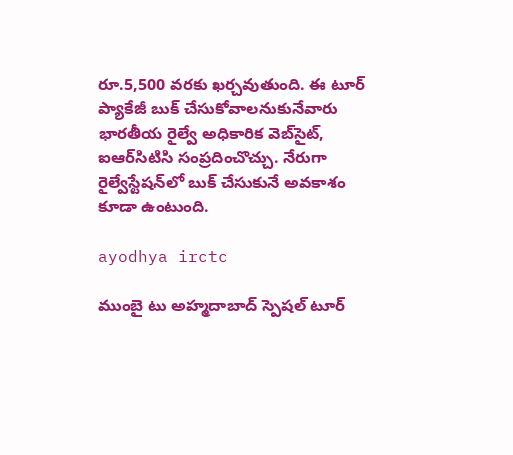రూ.5,500 వరకు ఖర్చవుతుంది. ఈ టూర్ ప్యాకేజీ బుక్ చేసుకోవాల‌నుకునేవారు భారతీయ రైల్వే అధికారిక వెబ్‌సైట్, ఐఆర్‌సిటిసి సంప్ర‌దించొచ్చు. నేరుగా రైల్వేస్టేషన్‌లో బుక్ చేసుకునే అవ‌కాశం కూడా ఉంటుంది.

ayodhya irctc

ముంబై టు అహ్మదాబాద్ స్పెష‌ల్ టూర్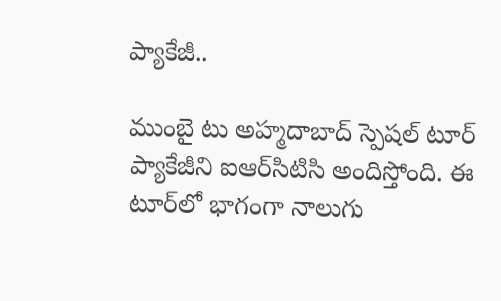ప్యాకేజీ..

ముంబై టు అహ్మదాబాద్ స్పెష‌ల్ టూర్ ప్యాకేజీని ఐఆర్‌సిటిసి అందిస్తోంది. ఈ టూర్‌లో భాగంగా నాలుగు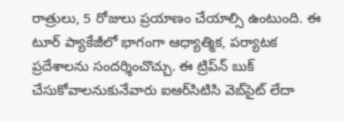రాత్రులు, 5 రోజులు ప్రయాణం చేయాల్సి ఉంటుంది. ఈ టూర్ ప్యాకేజీలో భాగంగా ఆధ్యాత్మిక, పర్యాటక ప్రదేశాలను సందర్శించొచ్చు. ఈ ట్రిప్‌న్ బుక్ చేసుకోవాల‌నుకునేవారు ఐఆర్‌సిటిసి వెబ్‌సైట్ లేదా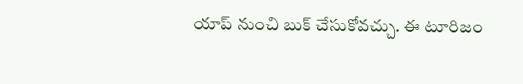యాప్ నుంచి బుక్ చేసుకోవచ్చు. ఈ టూరిజం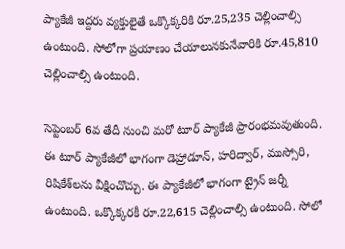ప్యాకేజీ ఇద్దరు వ్యక్తులైతే ఒక్కొక్కరికి రూ.25,235 చెల్లించాల్సి ఉంటుంది. సోలోగా ప్ర‌యాణం చేయాలున‌కునేవారికి రూ.45,810 చెల్లించాల్సి ఉంటుంది.

సెప్టెంబర్ 6వ తేదీ నుంచి మ‌రో టూర్ ప్యాకేజీ ప్రారంభ‌మ‌వుతుంది. ఈ టూర్ ప్యాకేజీలో భాగంగా డెహ్రాడూన్, హరిద్వార్, ముస్సోరి, రిషికేశ్‌లను వీక్షించొచ్చు. ఈ ప్యాకేజీలో భాగంగా ట్రైన్ జ‌ర్నీ ఉంటుంది. ఒక్కొక్కరకీ రూ.22,615 చెల్లించాల్సి ఉంటుంది. సోలో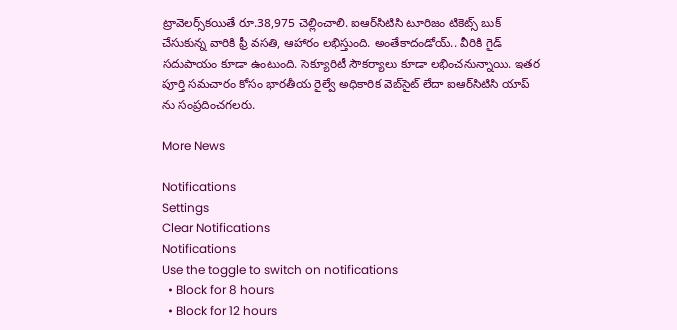ట్రావెలర్స్‌క‌యితే రూ.38,975 చెల్లించాలి. ఐఆర్‌సిటిసి టూరిజం టికెట్స్ బుక్ చేసుకున్న వారికి ఫ్రీ వ‌స‌తి, ఆహారం ల‌భిస్తుంది. అంతేకాదండోయ్‌.. వీరికి గైడ్ స‌దుపాయం కూడా ఉంటుంది. సెక్యూరిటీ సౌకర్యాలు కూడా లభించనున్నాయి. ఇత‌ర పూర్తి స‌మ‌చారం కోసం భారతీయ రైల్వే అధికారిక వెబ్‌సైట్ లేదా ఐఆర్‌సిటిసి యాప్ ను సంప్ర‌దించ‌గ‌ల‌రు.

More News

Notifications
Settings
Clear Notifications
Notifications
Use the toggle to switch on notifications
  • Block for 8 hours
  • Block for 12 hours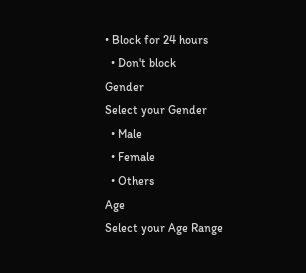• Block for 24 hours
  • Don't block
Gender
Select your Gender
  • Male
  • Female
  • Others
Age
Select your Age Range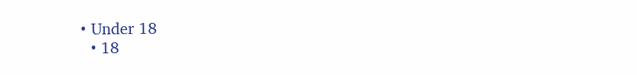• Under 18
  • 18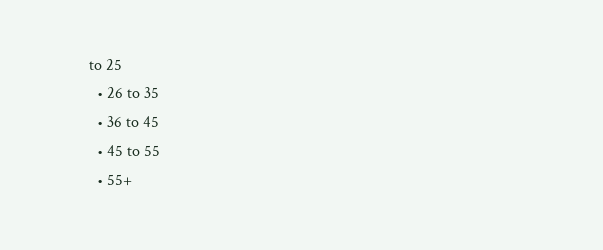to 25
  • 26 to 35
  • 36 to 45
  • 45 to 55
  • 55+